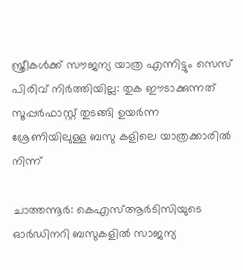സ്ത്രീകൾക്ക് സൗജന്യ യാത്ര എന്നിട്ടും സെസ് പിരിവ് നിർത്തിയില്ല: തുക ഈടാക്കുന്നത് സൂപ്പർഫാസ്റ്റ് തുടങ്ങി ഉയർന്ന ശ്രേണിയിലുള്ള ബസു കളിലെ യാത്രക്കാരിൽ നിന്ന്

ചാത്തന്നൂർ: കെഎസ്ആർടിസിയുടെ ഓർഡിനറി ബസുകളിൽ സാജന്യ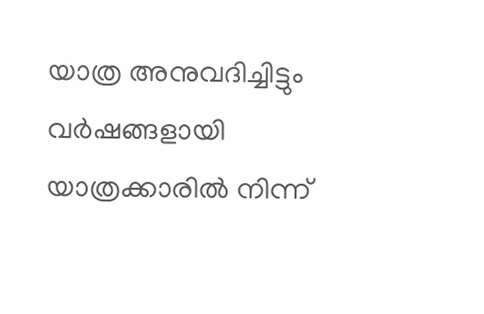യാത്ര അനുവദിച്ചിട്ടും വർഷങ്ങളായി യാത്രക്കാരിൽ നിന്ന്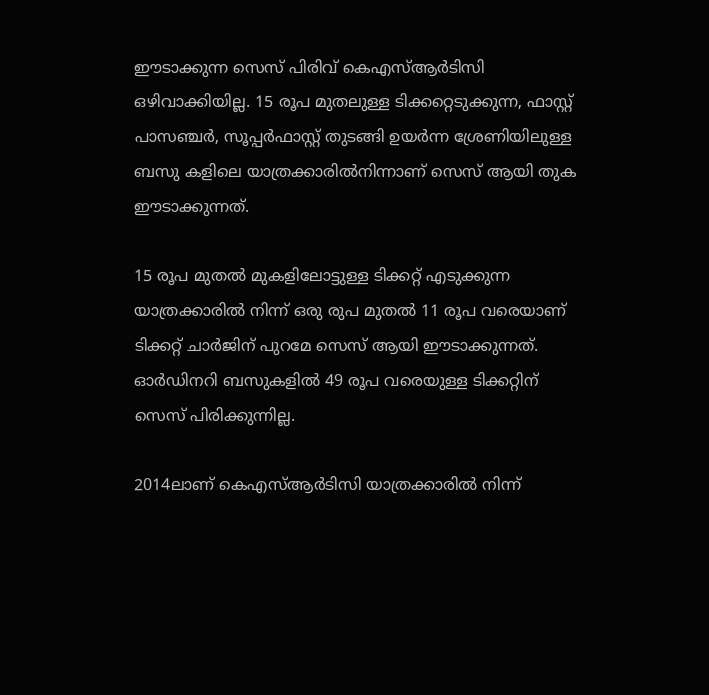ഈടാക്കുന്ന സെസ് പിരിവ് കെഎസ്ആർടിസി ഒഴിവാക്കിയില്ല. 15 രൂപ മുതലുള്ള ടിക്കറ്റെടുക്കുന്ന, ഫാസ്റ്റ് പാസഞ്ചർ, സൂപ്പർഫാസ്റ്റ് തുടങ്ങി ഉയർന്ന ശ്രേണിയിലുള്ള ബസു കളിലെ യാത്രക്കാരിൽനിന്നാണ് സെസ് ആയി തുക ഈടാക്കുന്നത്.

15 രൂപ മുതൽ മുകളിലോട്ടുള്ള ടിക്കറ്റ് എടുക്കുന്ന യാത്രക്കാരിൽ നിന്ന് ഒരു രുപ മുതൽ 11 രൂപ വരെയാണ് ടിക്കറ്റ് ചാർജിന് പുറമേ സെസ് ആയി ഈടാക്കുന്നത്. ഓർഡിനറി ബസുകളിൽ 49 രൂപ വരെയുള്ള ടിക്കറ്റിന് സെസ് പിരിക്കുന്നില്ല.

2014ലാണ് കെഎസ്ആർടിസി യാത്രക്കാരിൽ നിന്ന്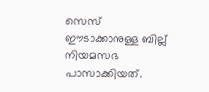സെസ് ഈടാക്കാനുള്ള ബില്ല് നിയമസഭ പാസാക്കിയത്.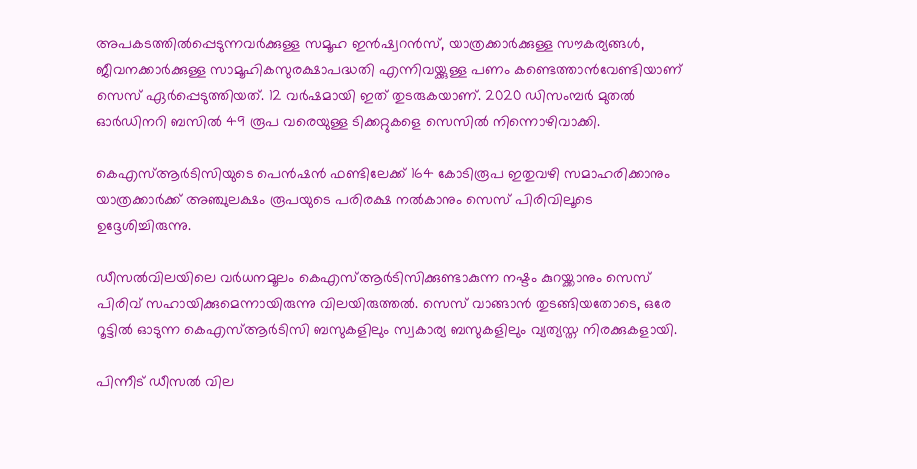അപകടത്തിൽപ്പെടുന്നവർക്കുള്ള സമൂഹ ഇൻഷ്വറൻസ്, യാത്രക്കാർക്കുള്ള സൗകര്യങ്ങൾ, ജീവനക്കാർക്കുള്ള സാമൂഹികസുരക്ഷാപദ്ധതി എന്നിവയ്ക്കുള്ള പണം കണ്ടെത്താൻവേണ്ടിയാണ് സെസ് ഏർപ്പെടുത്തിയത്. 12 വർഷമായി ഇത് തുടരുകയാണ്. 2020 ഡിസംമ്പർ മുതൽ ഓർഡിനറി ബസിൽ 49 രൂപ വരെയുള്ള ടിക്കറ്റുകളെ സെസിൽ നിന്നൊഴിവാക്കി.

കെഎസ്ആർടിസിയുടെ പെൻഷൻ ഫണ്ടിലേക്ക് 164 കോടിരൂപ ഇതുവഴി സമാഹരിക്കാനും യാത്രക്കാർക്ക് അഞ്ചുലക്ഷം രൂപയുടെ പരിരക്ഷ നൽകാനും സെസ് പിരിവിലൂടെ ഉദ്ദേശിച്ചിരുന്നു.

ഡീസൽവിലയിലെ വർധനമൂലം കെഎസ്ആർടിസിക്കുണ്ടാകുന്ന നഷ്ടം കുറയ്ക്കാനും സെസ് പിരിവ് സഹായിക്കുമെന്നായിരുന്നു വിലയിരുത്തൽ. സെസ് വാങ്ങാൻ തുടങ്ങിയതോടെ, ഒരേ റൂട്ടിൽ ഓടുന്ന കെഎസ്‌ആർടിസി ബസുകളിലും സ്വകാര്യ ബസുകളിലും വ്യത്യസ്ത നിരക്കുകളായി.

പിന്നീട് ഡീസൽ വില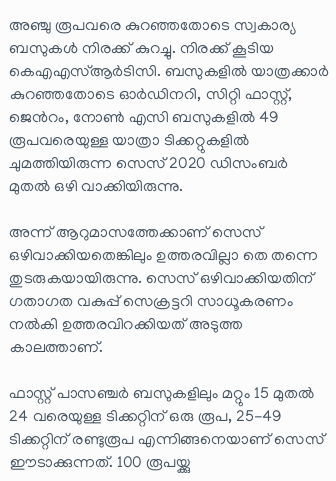അഞ്ചു രൂപവരെ കുറഞ്ഞതോടെ സ്വകാര്യ ബസുകൾ നിരക്ക് കുറച്ചു. നിരക്ക് കൂടിയ കെഎഎസ്ആർടിസി. ബസുകളിൽ യാത്രക്കാർ കുറഞ്ഞതോടെ ഓർഡിനറി, സിറ്റി ഫാസ്റ്റ്, ജെൻറം, നോൺ എസി ബസുകളിൽ 49 രൂപവരെയുള്ള യാത്രാ ടിക്കറ്റുകളിൽ ചുമത്തിയിരുന്ന സെസ് 2020 ഡിസംബർ മുതൽ ഒഴി വാക്കിയിരുന്നു.

അന്ന് ആറുമാസത്തേക്കാണ് സെസ് ഒഴിവാക്കിയതെങ്കിലും ഉത്തരവില്ലാ തെ തന്നെ തുടരുകയായിരുന്നു. സെസ് ഒഴിവാക്കിയതിന് ഗതാഗത വകുപ്പ് സെക്രട്ടറി സാധൂകരണം നൽകി ഉത്തരവിറക്കിയത് അടുത്ത കാലത്താണ്.

ഫാസ്റ്റ് പാസഞ്ചർ ബസുകളിലും മറ്റും 15 മുതൽ 24 വരെയുള്ള ടിക്കറ്റിന് ഒരു രൂപ, 25-49 ടിക്കറ്റിന് രണ്ടുരൂപ എന്നിങ്ങനെയാണ് സെസ് ഈടാക്കുന്നത്. 100 രൂപയ്ക്കു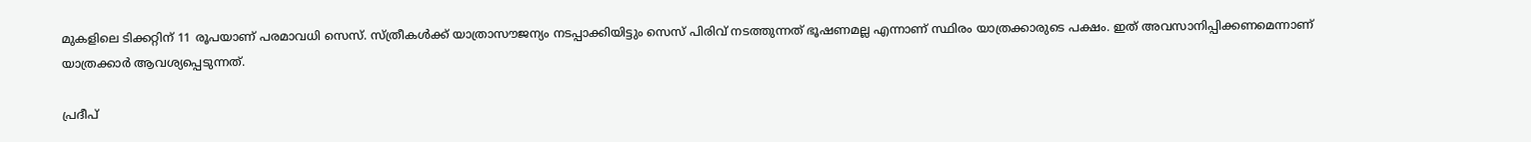മുകളിലെ ടിക്കറ്റിന് 11 രൂപയാണ് പരമാവധി സെസ്. സ്ത്രീകൾക്ക് യാത്രാസൗജന്യം നടപ്പാക്കിയിട്ടും സെസ് പിരിവ് നടത്തുന്നത് ഭൂഷണമല്ല എന്നാണ് സ്ഥിരം യാത്രക്കാരുടെ പക്ഷം. ഇത് അവസാനിപ്പിക്കണമെന്നാണ് യാത്രക്കാർ ആവശ്യപ്പെടുന്നത്.

പ്രദീപ്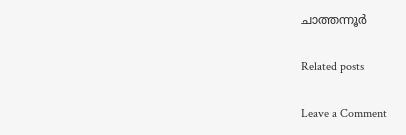ചാത്തന്നൂർ

Related posts

Leave a Comment